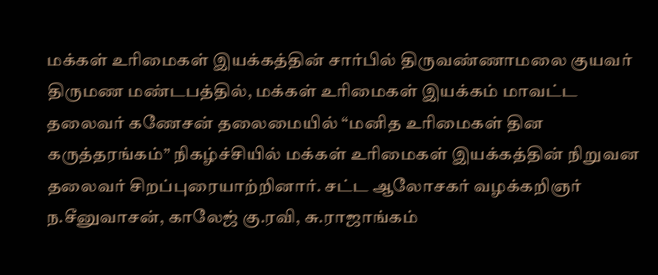மக்கள் உரிமைகள் இயக்கத்தின் சார்பில் திருவண்ணாமலை குயவர் திருமண மண்டபத்தில், மக்கள் உரிமைகள் இயக்கம் மாவட்ட தலைவர் கணேசன் தலைமையில் “மனித உரிமைகள் தின கருத்தரங்கம்” நிகழ்ச்சியில் மக்கள் உரிமைகள் இயக்கத்தின் நிறுவன தலைவர் சிறப்புரையாற்றினார். சட்ட ஆலோசகர் வழக்கறிஞர் ந.சீனுவாசன், காலேஜ் கு.ரவி, சு.ராஜாங்கம்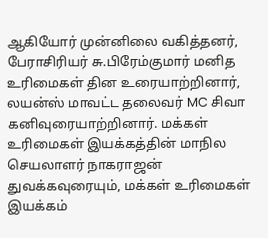ஆகியோர் முன்னிலை வகித்தனர், பேராசிரியர் சு.பிரேம்குமார் மனித உரிமைகள் தின உரையாற்றினார், லயன்ஸ் மாவட்ட தலைவர் MC சிவா கனிவுரையாற்றினார். மக்கள் உரிமைகள் இயக்கத்தின் மாநில செயலாளர் நாகராஜன் துவக்கவுரையும், மக்கள் உரிமைகள் இயக்கம்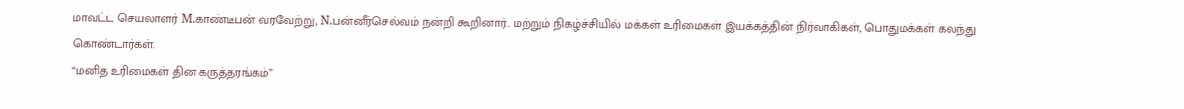மாவட்ட செயலாளர் M.காண்டீபன் வரவேற்று, N.பன்னீர்செல்வம் நன்றி கூறினார்.. மற்றும் நிகழ்ச்சியில் மக்கள் உரிமைகள் இயக்கத்தின் நிர்வாகிகள், பொதுமக்கள் கலந்து கொண்டார்கள்.
“மனித உரிமைகள் தின கருத்தரங்கம்”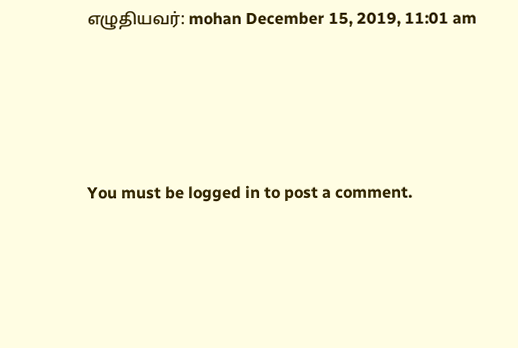எழுதியவர்: mohan December 15, 2019, 11:01 am




You must be logged in to post a comment.